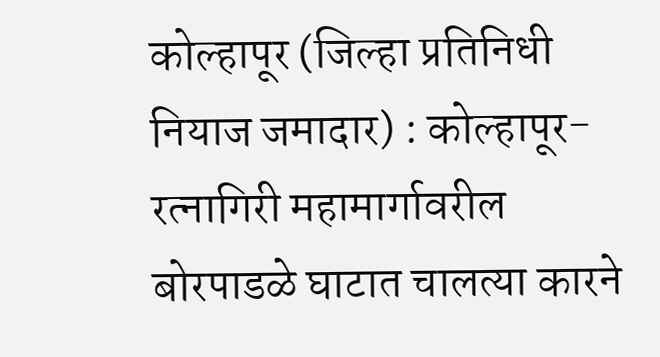कोल्हापूर (जिल्हा प्रतिनिधी नियाज जमादार) : कोल्हापूर-रत्नागिरी महामार्गावरील बोरपाडळे घाटात चालत्या कारने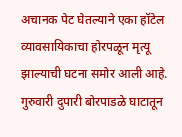अचानक पेट घेतल्याने एका हॉटेल व्यावसायिकाचा होरपळून मृत्यू झाल्याची घटना समोर आली आहे.
गुरुवारी दुपारी बोरपाडळे घाटातून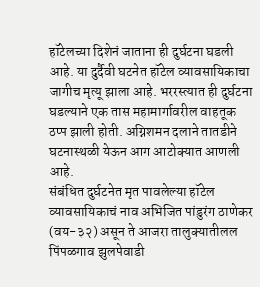हॉटेलच्या दिशेनं जाताना ही दुर्घटना घडली आहे. या दुर्दैवी घटनेत हॉटेल व्यावसायिकाचा जागीच मृत्यू झाला आहे. भररस्त्यात ही दुर्घटना घडल्याने एक तास महामार्गावरील वाहतूक ठप्प झाली होती. अग्निशमन दलाने तातडीने घटनास्थळी येऊन आग आटोक्यात आणली आहे.
संबंधित दुर्घटनेत मृत पावलेल्या हॉटेल व्यावसायिकाचं नाव अभिजित पांडुरंग ठाणेकर (वय-३२) असून ते आजरा तालुक्यातीलल पिंपळगाव झुलपेवाडी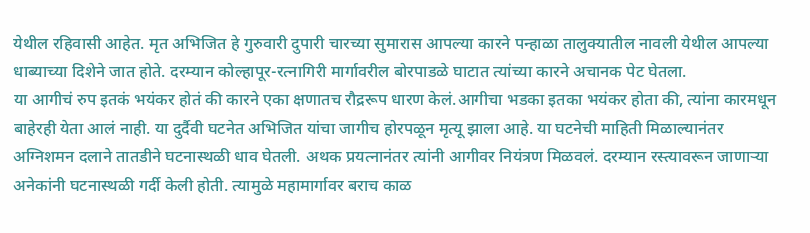येथील रहिवासी आहेत. मृत अभिजित हे गुरुवारी दुपारी चारच्या सुमारास आपल्या कारने पन्हाळा तालुक्यातील नावली येथील आपल्या धाब्याच्या दिशेने जात होते. दरम्यान कोल्हापूर-रत्नागिरी मार्गावरील बोरपाडळे घाटात त्यांच्या कारने अचानक पेट घेतला.
या आगीचं रुप इतकं भयंकर होतं की कारने एका क्षणातच रौद्ररूप धारण केलं.आगीचा भडका इतका भयंकर होता की, त्यांना कारमधून बाहेरही येता आलं नाही. या दुर्दैवी घटनेत अभिजित यांचा जागीच होरपळून मृत्यू झाला आहे. या घटनेची माहिती मिळाल्यानंतर अग्निशमन दलाने तातडीने घटनास्थळी धाव घेतली. अथक प्रयत्नानंतर त्यांनी आगीवर नियंत्रण मिळवलं. दरम्यान रस्त्यावरून जाणाऱ्या अनेकांनी घटनास्थळी गर्दी केली होती. त्यामुळे महामार्गावर बराच काळ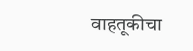वाहतूकीचा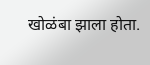खोळंबा झाला होता.